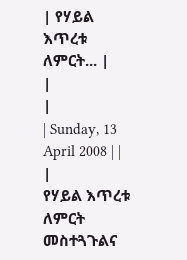| የሃይል እጥረቱ ለምርት... |
|
|
| Sunday, 13 April 2008 | |
|
የሃይል እጥረቱ ለምርት መስተጓጉልና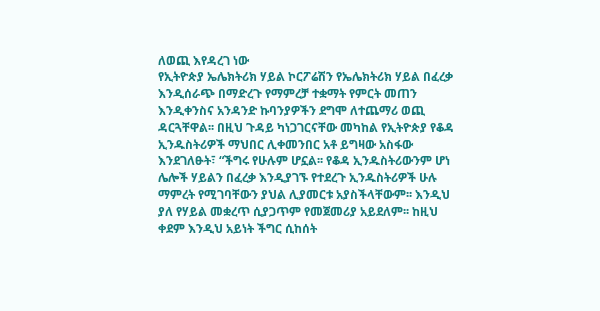ለወጪ እየዳረገ ነው
የኢትዮጵያ ኤሌክትሪክ ሃይል ኮርፖሬሽን የኤሌክትሪክ ሃይል በፈረቃ እንዲሰራጭ በማድረጉ የማምረቻ ተቋማት የምርት መጠን እንዲቀንስና አንዳንድ ኩባንያዎችን ደግሞ ለተጨማሪ ወጪ ዳርጓቸዋል፡፡ በዚህ ጉዳይ ካነጋገርናቸው መካከል የኢትዮጵያ የቆዳ ኢንዱስትሪዎች ማህበር ሊቀመንበር አቶ ይግዛው አስፋው እንደገለፁት፣ “ችግሩ የሁሉም ሆኗል፡፡ የቆዳ ኢንዱስትሪውንም ሆነ ሌሎች ሃይልን በፈረቃ እንዲያገኙ የተደረጉ ኢንዱስትሪዎች ሁሉ ማምረት የሚገባቸውን ያህል ሊያመርቱ አያስችላቸውም፡፡ እንዲህ ያለ የሃይል መቋረጥ ሲያጋጥም የመጀመሪያ አይደለም፡፡ ከዚህ ቀደም እንዲህ አይነት ችግር ሲከሰት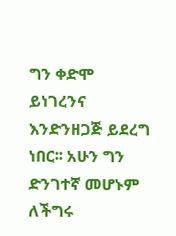ግን ቀድሞ ይነገረንና እንድንዘጋጅ ይደረግ ነበር፡፡ አሁን ግን ድንገተኛ መሆኑም ለችግሩ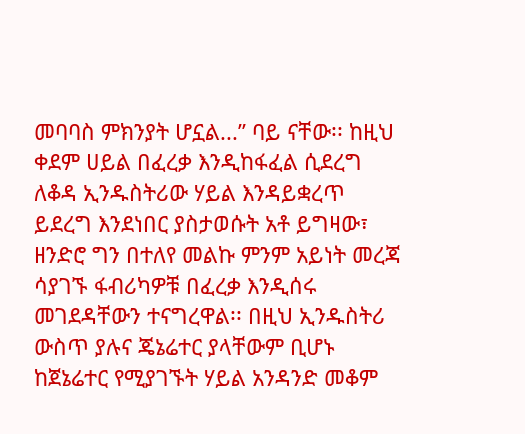መባባስ ምክንያት ሆኗል...” ባይ ናቸው፡፡ ከዚህ ቀደም ሀይል በፈረቃ እንዲከፋፈል ሲደረግ ለቆዳ ኢንዱስትሪው ሃይል እንዳይቋረጥ ይደረግ እንደነበር ያስታወሱት አቶ ይግዛው፣ ዘንድሮ ግን በተለየ መልኩ ምንም አይነት መረጃ ሳያገኙ ፋብሪካዎቹ በፈረቃ እንዲሰሩ መገደዳቸውን ተናግረዋል፡፡ በዚህ ኢንዱስትሪ ውስጥ ያሉና ጄኔሬተር ያላቸውም ቢሆኑ ከጀኔሬተር የሚያገኙት ሃይል አንዳንድ መቆም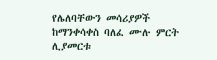የሌለባቸውን መሳሪያዎች ከማንቀሳቀስ ባለፈ ሙሉ ምርት ሊያመርቱ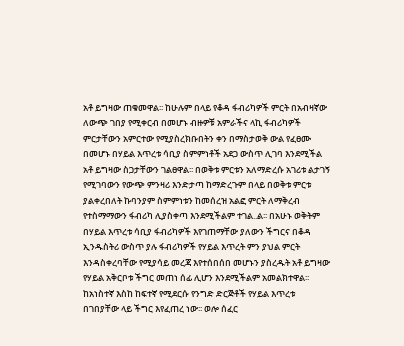አቶ ይግዛው ጠቁመዋል፡፡ ከሁሉም በላይ የቆዳ ፋብሪካዎች ምርት በአብዛኛው ለውጭ ገበያ የሚቀርብ በመሆኑ ብዙዎቹ አምራችና ላኪ ፋብሪካዎች ምርታቸውን አምርተው የሚያስረክቡበትን ቀን በማስታወቅ ውል የፈፀሙ በመሆኑ በሃይል እጥረቱ ሳቢያ ስምምነቶች አደጋ ውስጥ ሊገባ እንደሚችል አቶ ይግዛው ስጋታቸውን ገልፀዋል፡፡ በወቅቱ ምርቱን አለማድረሱ አገሪቱ ልታገኝ የሚገባውን የውጭ ምንዛሪ እንድታጣ ከማድረጉም በላይ በወቅቱ ምርቱ ያልቀረበለት ኩባንያም ስምምነቱን ከመሰረዝ አልፎ ምርት ለማቅረብ የተስማማውን ፋብሪካ ሊያስቀጣ እንደሚችልም ተገል..ል፡፡ በአሁኑ ወቅትም በሃይል እጥረቱ ሳቢያ ፋብሪካዎች እየገጠማቸው ያለውን ችግርና በቆዳ ኢንዱስትሪ ውስጥ ያሉ ፋብሪካዎች የሃይል እጥረት ምን ያህል ምርት እንዳስቀረባቸው የሚያሳይ መረጃ እየተሰበሰበ መሆኑን ያስረዱት አቶ ይግዛው የሃይል አቅርቦቱ ችግር መጠነ ሰፊ ሊሆን እንደሚችልም አመልክተዋል፡፡ ከአነስተኛ እስከ ከፍተኛ የሚደርሱ የንግድ ድርጅቶች የሃይል እጥረቱ በገበያቸው ላይ ችግር እየፈጠረ ነው፡፡ ወሎ ሰፈር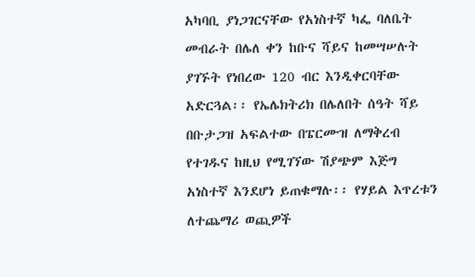አካባቢ ያነጋገርናቸው የአነስተኛ ካፌ ባለቤት መብራት በሌለ ቀን ከቡና ሻይና ከመሣሠሉት ያገኙት የነበረው 120 ብር እንዲቀርባቸው አድርጓል፡፡ የኤሌክትሪክ በሌለበት ሰዓት ሻይ በቡታጋዝ አፍልተው በፔርሙዝ ለማቅረብ የተገዱና ከዚህ የሚገኘው ሽያጭም እጅግ አነስተኛ እንደሆነ ይጠቁማሉ፡፡ የሃይል እጥረቱን ለተጨማሪ ወጪዎች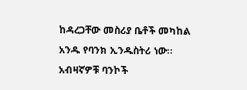ከዳረጋቸው መስሪያ ቤቶች መካከል አንዱ የባንክ ኢንዱስትሪ ነው፡፡ አብዛኛዎቹ ባንኮች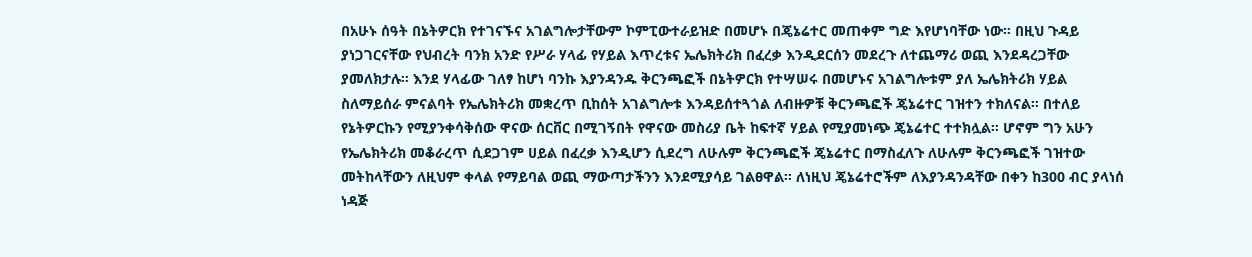በአሁኑ ሰዓት በኔትዎርክ የተገናኙና አገልግሎታቸውም ኮምፒውተራይዝድ በመሆኑ በጄኔሬተር መጠቀም ግድ እየሆነባቸው ነው፡፡ በዚህ ጉዳይ ያነጋገርናቸው የህብረት ባንክ አንድ የሥራ ሃላፊ የሃይል እጥረቱና ኤሌክትሪክ በፈረቃ እንዲደርሰን መደረጉ ለተጨማሪ ወጪ እንደዳረጋቸው ያመለክታሉ፡፡ እንደ ሃላፊው ገለፃ ከሆነ ባንኩ እያንዳንዱ ቅርንጫፎች በኔትዎርክ የተሣሠሩ በመሆኑና አገልግሎቱም ያለ ኤሌክትሪክ ሃይል ስለማይሰራ ምናልባት የኤሌክትሪክ መቋረጥ ቢከሰት አገልግሎቱ እንዳይሰተጓጎል ለብዙዎቹ ቅርንጫፎች ጄኔሬተር ገዝተን ተክለናል፡፡ በተለይ የኔትዎርኩን የሚያንቀሳቅሰው ዋናው ሰርቨር በሚገኝበት የዋናው መስሪያ ቤት ከፍተኛ ሃይል የሚያመነጭ ጄኔሬተር ተተክሏል፡፡ ሆኖም ግን አሁን የኤሌክትሪክ መቆራረጥ ሲደጋገም ሀይል በፈረቃ እንዲሆን ሲደረግ ለሁሉም ቅርንጫፎች ጄኔሬተር በማስፈለጉ ለሁሉም ቅርንጫፎች ገዝተው መትከላቸውን ለዚህም ቀላል የማይባል ወጪ ማውጣታችንን እንደሚያሳይ ገልፀዋል፡፡ ለነዚህ ጄኔሬተሮችም ለእያንዳንዳቸው በቀን ከ300 ብር ያላነሰ ነዳጅ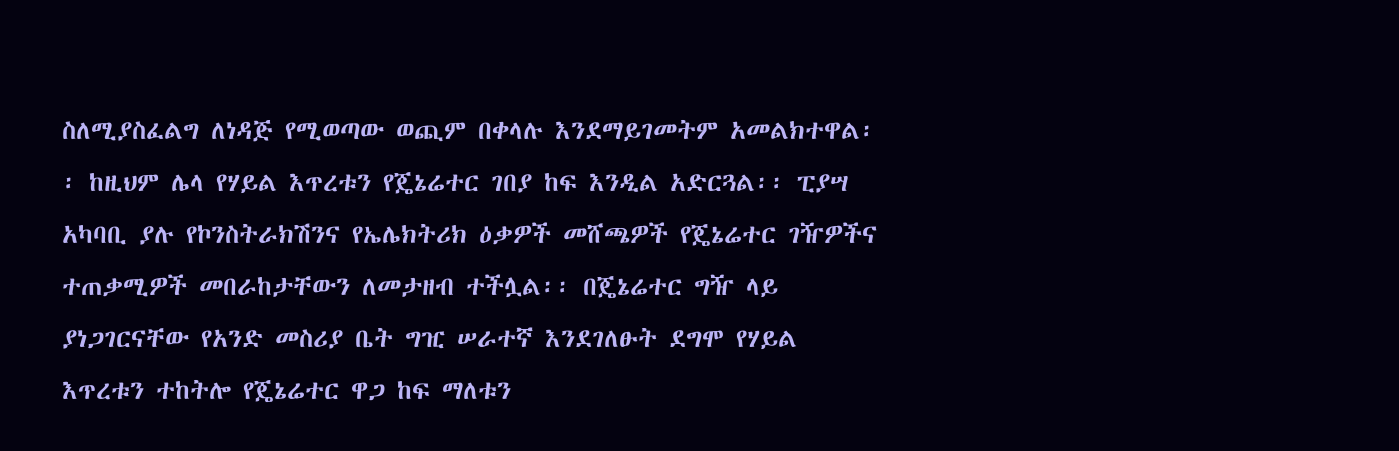ስለሚያስፈልግ ለነዳጅ የሚወጣው ወጪም በቀላሉ እንደማይገመትም አመልክተዋል፡፡ ከዚህም ሌላ የሃይል እጥረቱን የጄኔሬተር ገበያ ከፍ እንዲል አድርጓል፡፡ ፒያሣ አካባቢ ያሉ የኮንስትራክሽንና የኤሌክትሪክ ዕቃዎች መሸጫዎች የጄኔሬተር ገዥዎችና ተጠቃሚዎች መበራከታቸውን ለመታዘብ ተችሏል፡፡ በጄኔሬተር ግዥ ላይ ያነጋገርናቸው የአንድ መስሪያ ቤት ግዢ ሠራተኛ እንደገለፁት ደግሞ የሃይል እጥረቱን ተከትሎ የጄኔሬተር ዋጋ ከፍ ማለቱን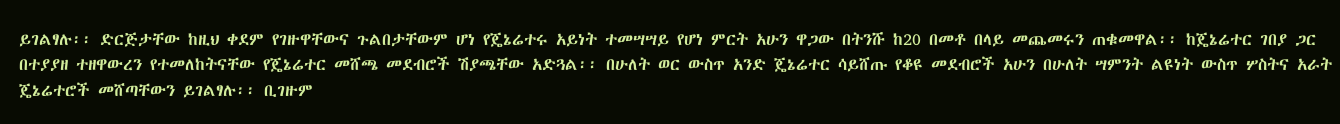ይገልፃሉ፡፡ ድርጅታቸው ከዚህ ቀደም የገዙዋቸውና ጉልበታቸውም ሆነ የጄኔሬተሩ አይነት ተመሣሣይ የሆነ ምርት አሁን ዋጋው በትንሹ ከ20 በመቶ በላይ መጨመሩን ጠቁመዋል፡፡ ከጄኔሬተር ገበያ ጋር በተያያዘ ተዘዋውረን የተመለከትናቸው የጄኔሬተር መሸጫ መደብሮች ሽያጫቸው አድጓል፡፡ በሁለት ወር ውስጥ አንድ ጄኔሬተር ሳይሸጡ የቆዩ መደብሮች አሁን በሁለት ሣምንት ልዩነት ውስጥ ሦስትና አራት ጄኔሬተሮች መሸጣቸውን ይገልፃሉ፡፡ ቢገዙም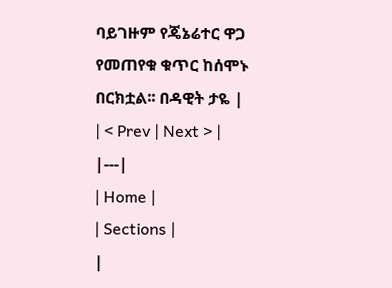ባይገዙም የጄኔሬተር ዋጋ የመጠየቁ ቁጥር ከሰሞኑ በርክቷል፡፡ በዳዊት ታዬ |
| < Prev | Next > |
|---|
| Home |
| Sections |
|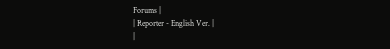Forums |
| Reporter - English Ver. |
|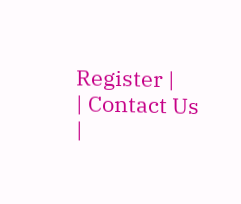Register |
| Contact Us |